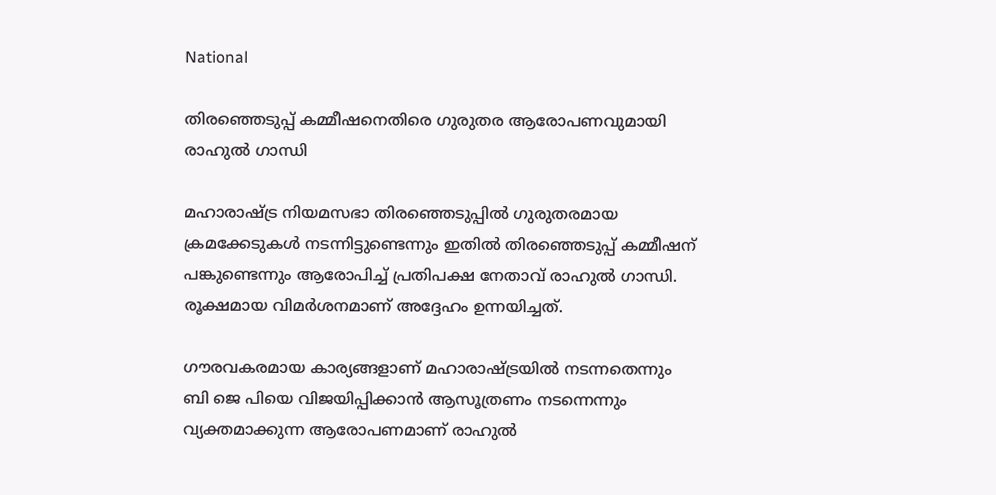National

തിരഞ്ഞെടുപ്പ് കമ്മീഷനെതിരെ ഗുരുതര ആരോപണവുമായി രാഹുല്‍ ഗാന്ധി

മഹാരാഷ്ട്ര നിയമസഭാ തിരഞ്ഞെടുപ്പില്‍ ഗുരുതരമായ ക്രമക്കേടുകള്‍ നടന്നിട്ടുണ്ടെന്നും ഇതില്‍ തിരഞ്ഞെടുപ്പ് കമ്മീഷന് പങ്കുണ്ടെന്നും ആരോപിച്ച് പ്രതിപക്ഷ നേതാവ് രാഹുല്‍ ഗാന്ധി. രൂക്ഷമായ വിമര്‍ശനമാണ് അദ്ദേഹം ഉന്നയിച്ചത്.

ഗൗരവകരമായ കാര്യങ്ങളാണ് മഹാരാഷ്ട്രയില്‍ നടന്നതെന്നും ബി ജെ പിയെ വിജയിപ്പിക്കാന്‍ ആസൂത്രണം നടന്നെന്നും വ്യക്തമാക്കുന്ന ആരോപണമാണ് രാഹുല്‍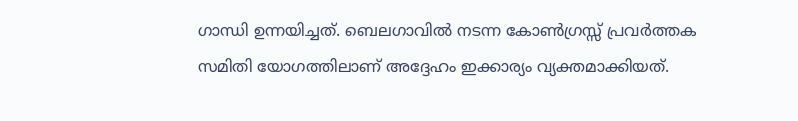ഗാന്ധി ഉന്നയിച്ചത്. ബെലഗാവില്‍ നടന്ന കോണ്‍ഗ്രസ്സ് പ്രവര്‍ത്തക സമിതി യോഗത്തിലാണ് അദ്ദേഹം ഇക്കാര്യം വ്യക്തമാക്കിയത്.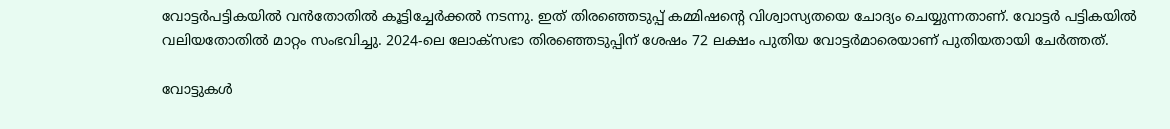വോട്ടര്‍പട്ടികയില്‍ വന്‍തോതില്‍ കൂട്ടിച്ചേര്‍ക്കല്‍ നടന്നു. ഇത് തിരഞ്ഞെടുപ്പ് കമ്മിഷന്റെ വിശ്വാസ്യതയെ ചോദ്യം ചെയ്യുന്നതാണ്. വോട്ടര്‍ പട്ടികയില്‍ വലിയതോതില്‍ മാറ്റം സംഭവിച്ചു. 2024-ലെ ലോക്‌സഭാ തിരഞ്ഞെടുപ്പിന് ശേഷം 72 ലക്ഷം പുതിയ വോട്ടര്‍മാരെയാണ് പുതിയതായി ചേര്‍ത്തത്.

വോട്ടുകള്‍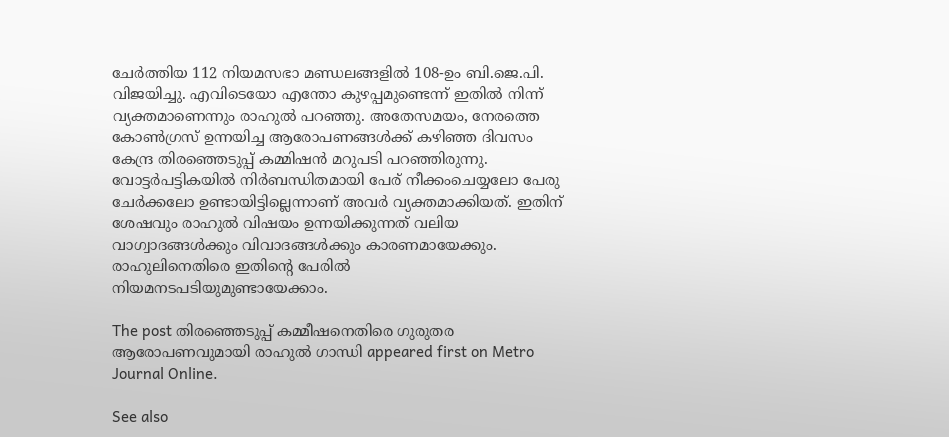ചേര്‍ത്തിയ 112 നിയമസഭാ മണ്ഡലങ്ങളില്‍ 108-ഉം ബി.ജെ.പി. വിജയിച്ചു. എവിടെയോ എന്തോ കുഴപ്പമുണ്ടെന്ന് ഇതില്‍ നിന്ന് വ്യക്തമാണെന്നും രാഹുല്‍ പറഞ്ഞു. അതേസമയം, നേരത്തെ കോണ്‍ഗ്രസ് ഉന്നയിച്ച ആരോപണങ്ങള്‍ക്ക് കഴിഞ്ഞ ദിവസം കേന്ദ്ര തിരഞ്ഞെടുപ്പ് കമ്മിഷന്‍ മറുപടി പറഞ്ഞിരുന്നു. വോട്ടര്‍പട്ടികയില്‍ നിര്‍ബന്ധിതമായി പേര് നീക്കംചെയ്യലോ പേരു ചേര്‍ക്കലോ ഉണ്ടായിട്ടില്ലെന്നാണ് അവര്‍ വ്യക്തമാക്കിയത്. ഇതിന് ശേഷവും രാഹുല്‍ വിഷയം ഉന്നയിക്കുന്നത് വലിയ വാഗ്വാദങ്ങള്‍ക്കും വിവാദങ്ങള്‍ക്കും കാരണമായേക്കും. രാഹുലിനെതിരെ ഇതിന്റെ പേരില്‍ നിയമനടപടിയുമുണ്ടായേക്കാം.

The post തിരഞ്ഞെടുപ്പ് കമ്മീഷനെതിരെ ഗുരുതര ആരോപണവുമായി രാഹുല്‍ ഗാന്ധി appeared first on Metro Journal Online.

See also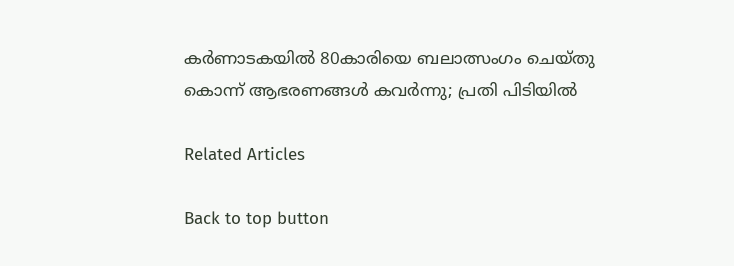കർണാടകയിൽ 80കാരിയെ ബലാത്സംഗം ചെയ്തു കൊന്ന് ആഭരണങ്ങൾ കവർന്നു; പ്രതി പിടിയിൽ

Related Articles

Back to top button